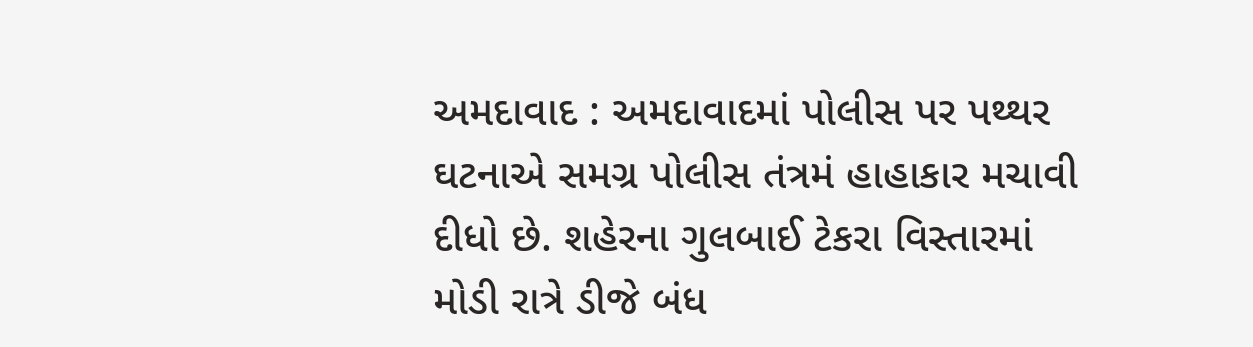અમદાવાદ : અમદાવાદમાં પોલીસ પર પથ્થર ઘટનાએ સમગ્ર પોલીસ તંત્રમં હાહાકાર મચાવી દીધો છે. શહેરના ગુલબાઈ ટેકરા વિસ્તારમાં મોડી રાત્રે ડીજે બંધ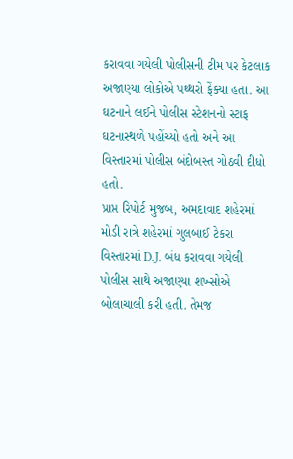કરાવવા ગયેલી પોલીસની ટીમ પર કેટલાક અજાણ્યા લોકોએ પથ્થરો ફેંક્યા હતા. આ ઘટનાને લઈને પોલીસ સ્ટેશનનો સ્ટાફ ઘટનાસ્થળે પહોંચ્યો હતો અને આ વિસ્તારમાં પોલીસ બંદોબસ્ત ગોઠવી દીધો હતો.
પ્રાપ્ત રિપોર્ટ મુજબ, અમદાવાદ શહેરમાં મોડી રાત્રે શહેરમાં ગુલબાઈ ટેકરા વિસ્તારમાં D.J. બંધ કરાવવા ગયેલી પોલીસ સાથે અજાણ્યા શખ્સોએ બોલાચાલી કરી હતી. તેમજ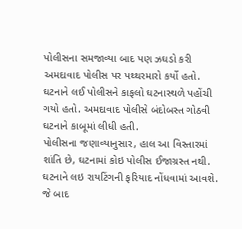પોલીસના સમજાવ્યા બાદ પણ ઝઘડો કરી અમદાવાદ પોલીસ પર પથ્થરમારો કર્યો હતો. ઘટનાને લઈ પોલીસને કાફલો ઘટનાસ્થળે પહોંચી ગયો હતો. અમદાવાદ પોલીસે બંદોબસ્ત ગોઠવી ઘટનાને કાબૂમાં લીધી હતી.
પોલીસના જણાવ્યાનુસાર, હાલ આ વિસ્તારમાં શાંતિ છે, ઘટનામાં કોઇ પોલીસ ઈજાગ્રસ્ત નથી. ઘટનાને લઇ રાયટિંગની ફરિયાદ નોંધવામાં આવશે. જે બાદ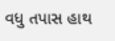વધુ તપાસ હાથ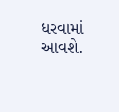ધરવામાં આવશે.